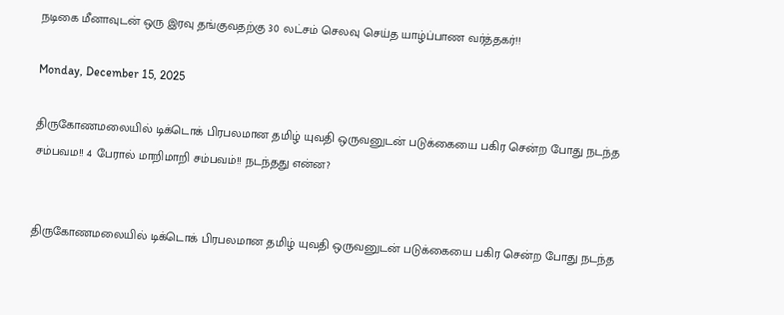நடிகை மீனாவுடன் ஒரு இரவு தங்குவதற்கு 30 லட்சம் செலவு செய்த யாழ்ப்பாண வர்த்தகர்!!

Monday, December 15, 2025

திருகோணமலையில் டிக்டொக் பிரபலமான தமிழ் யுவதி ஒருவனுடன் படுக்கையை பகிர சென்ற போது நடந்த சம்பவம!! 4 பேரால் மாறிமாறி சம்பவம்!! நடந்தது என்ன?


திருகோணமலையில் டிக்டொக் பிரபலமான தமிழ் யுவதி ஒருவனுடன் படுக்கையை பகிர சென்ற போது நடந்த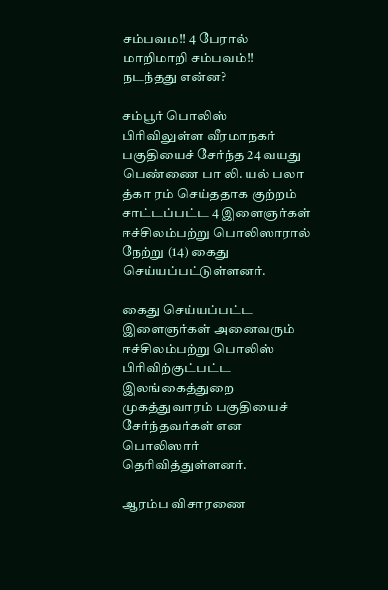சம்பவம!! 4 பேரால் மாறிமாறி சம்பவம்!! நடந்தது என்ன?

சம்பூர் பொலிஸ் பிரிவிலுள்ள வீரமாநகர் பகுதியைச் சேர்ந்த 24 வயது பெண்ணை பா லி. யல் பலா த்கா ரம் செய்ததாக குற்றம் சாட்டப்பட்ட 4 இளைஞர்கள் ஈச்சிலம்பற்று பொலிஸாரால் நேற்று (14) கைது செய்யப்பட்டுள்ளனர்.

கைது செய்யப்பட்ட இளைஞர்கள் அனைவரும் ஈச்சிலம்பற்று பொலிஸ் பிரிவிற்குட்பட்ட இலங்கைத்துறை முகத்துவாரம் பகுதியைச் சேர்ந்தவர்கள் என பொலிஸார் தெரிவித்துள்ளனர்.

ஆரம்ப விசாரணை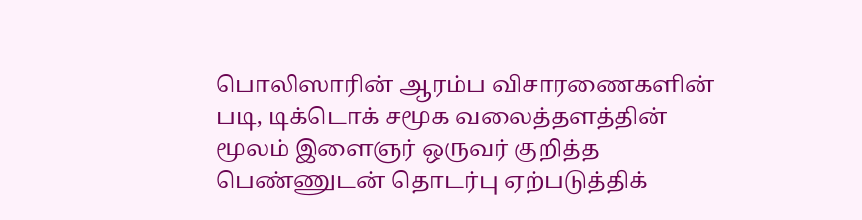பொலிஸாரின் ஆரம்ப விசாரணைகளின் படி, டிக்டொக் சமூக வலைத்தளத்தின் மூலம் இளைஞர் ஒருவர் குறித்த பெண்ணுடன் தொடர்பு ஏற்படுத்திக்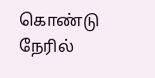கொண்டு நேரில்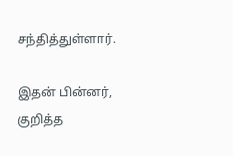சந்தித்துள்ளார்.

இதன் பின்னர், குறித்த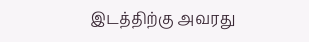இடத்திற்கு அவரது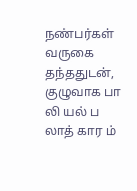நண்பர்கள் வருகை தந்ததுடன், குழுவாக பா லி யல் ப லாத் கார ம்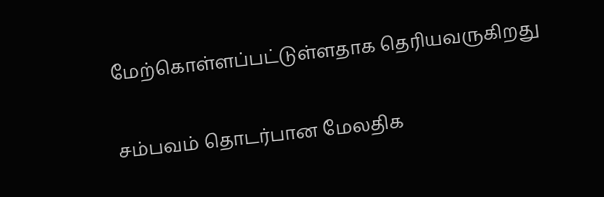மேற்கொள்ளப்பட்டுள்ளதாக தெரியவருகிறது

சம்பவம் தொடர்பான மேலதிக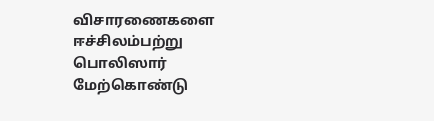விசாரணைகளை ஈச்சிலம்பற்று பொலிஸார் மேற்கொண்டு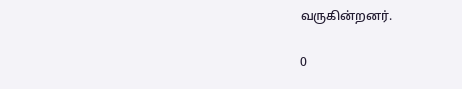வருகின்றனர்.

0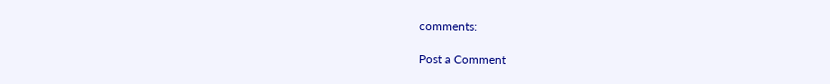comments:

Post a Comment